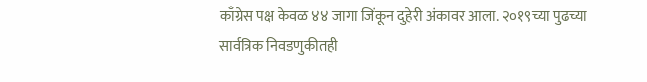काँग्रेस पक्ष केवळ ४४ जागा जिंकून दुहेरी अंकावर आला. २०१९च्या पुढच्या सार्वत्रिक निवडणुकीतही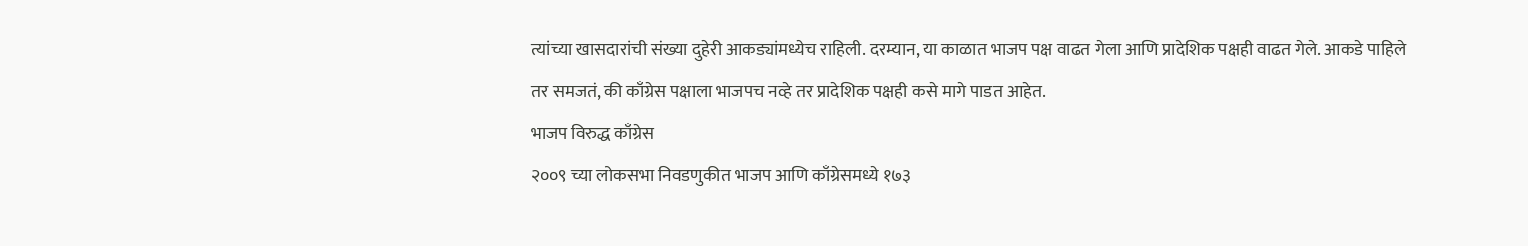त्यांच्या खासदारांची संख्या दुहेरी आकड्यांमध्येच राहिली. दरम्यान, या काळात भाजप पक्ष वाढत गेला आणि प्रादेशिक पक्षही वाढत गेले. आकडे पाहिले तर समजतं, की काँग्रेस पक्षाला भाजपच नव्हे तर प्रादेशिक पक्षही कसे मागे पाडत आहेत.
भाजप विरुद्ध काँग्रेस
२००९ च्या लोकसभा निवडणुकीत भाजप आणि काँग्रेसमध्ये १७३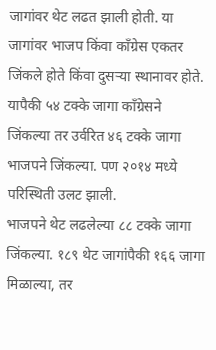जागांवर थेट लढत झाली होती. या जागांवर भाजप किंवा काँग्रेस एकतर जिंकले होते किंवा दुसऱ्या स्थानावर होते. यापैकी ५४ टक्के जागा काँग्रेसने जिंकल्या तर उर्वरित ४६ टक्के जागा भाजपने जिंकल्या. पण २०१४ मध्ये परिस्थिती उलट झाली.
भाजपने थेट लढलेल्या ८८ टक्के जागा जिंकल्या. १८९ थेट जागांपैकी १६६ जागा मिळाल्या, तर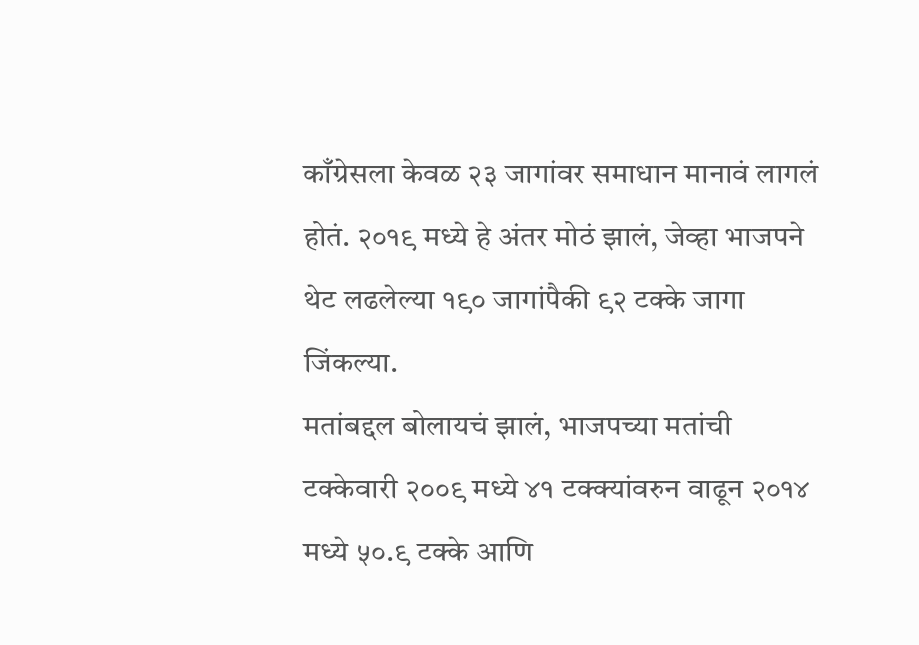काँग्रेसला केवळ २३ जागांवर समाधान मानावं लागलं होतं. २०१९ मध्ये हे अंतर मोठं झालं, जेव्हा भाजपने थेट लढलेल्या १९० जागांपैकी ९२ टक्के जागा जिंकल्या.
मतांबद्दल बोलायचं झालं, भाजपच्या मतांची टक्केवारी २००९ मध्ये ४१ टक्क्यांवरुन वाढून २०१४ मध्ये ५०.९ टक्के आणि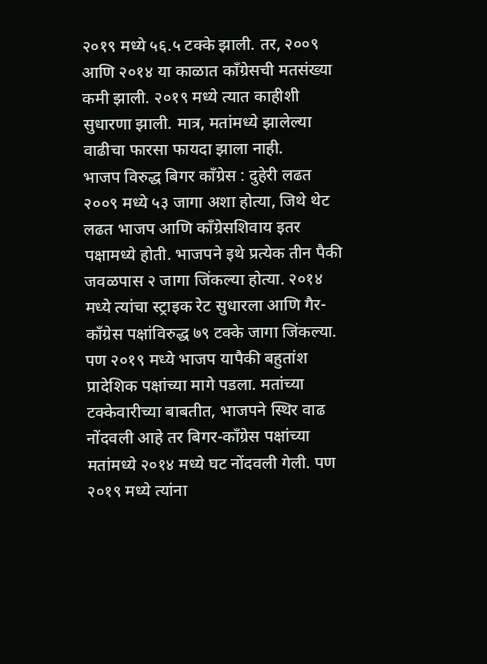२०१९ मध्ये ५६.५ टक्के झाली. तर, २००९ आणि २०१४ या काळात काँग्रेसची मतसंख्या कमी झाली. २०१९ मध्ये त्यात काहीशी सुधारणा झाली. मात्र, मतांमध्ये झालेल्या वाढीचा फारसा फायदा झाला नाही.
भाजप विरुद्ध बिगर काँग्रेस : दुहेरी लढत
२००९ मध्ये ५३ जागा अशा होत्या, जिथे थेट लढत भाजप आणि काँग्रेसशिवाय इतर पक्षामध्ये होती. भाजपने इथे प्रत्येक तीन पैकी जवळपास २ जागा जिंकल्या होत्या. २०१४ मध्ये त्यांचा स्ट्राइक रेट सुधारला आणि गैर-काँग्रेस पक्षांविरुद्ध ७९ टक्के जागा जिंकल्या. पण २०१९ मध्ये भाजप यापैकी बहुतांश प्रादेशिक पक्षांच्या मागे पडला. मतांच्या टक्केवारीच्या बाबतीत, भाजपने स्थिर वाढ नोंदवली आहे तर बिगर-काँग्रेस पक्षांच्या मतांमध्ये २०१४ मध्ये घट नोंदवली गेली. पण २०१९ मध्ये त्यांना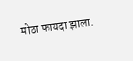मोठा फायदा झाला.